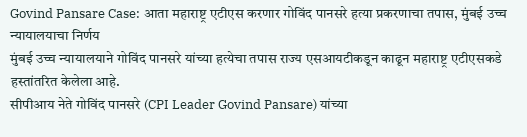Govind Pansare Case: आता महाराष्ट्र एटीएस करणार गोविंद पानसरे हत्या प्रकरणाचा तपास, मुंबई उच्च न्यायालयाचा निर्णय
मुंबई उच्च न्यायालयाने गोविंद पानसरे यांच्या हत्येचा तपास राज्य एसआयटीकडून काढून महाराष्ट्र एटीएसकडे हस्तांतरित केलेला आहे.
सीपीआय नेते गोविंद पानसरे (CPI Leader Govind Pansare) यांच्या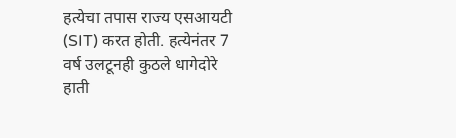हत्येचा तपास राज्य एसआयटी (SIT) करत होती. हत्येनंतर 7 वर्ष उलटूनही कुठले धागेदोरे हाती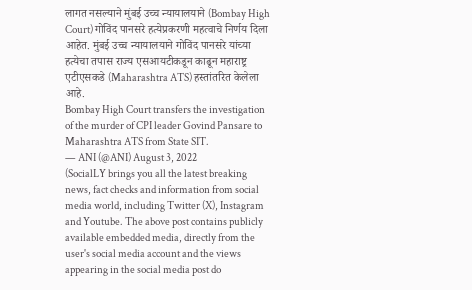लागत नसल्याने मुंबई उच्च न्यायालयाने (Bombay High Court) गोविंद पानसरे हत्येप्रकरणी महत्वाचे निर्णय दिला आहेत. मुंबई उच्च न्यायालयाने गोविंद पानसरे यांच्या हत्येचा तपास राज्य एसआयटीकडून काढून महाराष्ट्र एटीएसकडे (Maharashtra ATS) हस्तांतरित केलेला आहे.
Bombay High Court transfers the investigation of the murder of CPI leader Govind Pansare to Maharashtra ATS from State SIT.
— ANI (@ANI) August 3, 2022
(SocialLY brings you all the latest breaking news, fact checks and information from social media world, including Twitter (X), Instagram and Youtube. The above post contains publicly available embedded media, directly from the user's social media account and the views appearing in the social media post do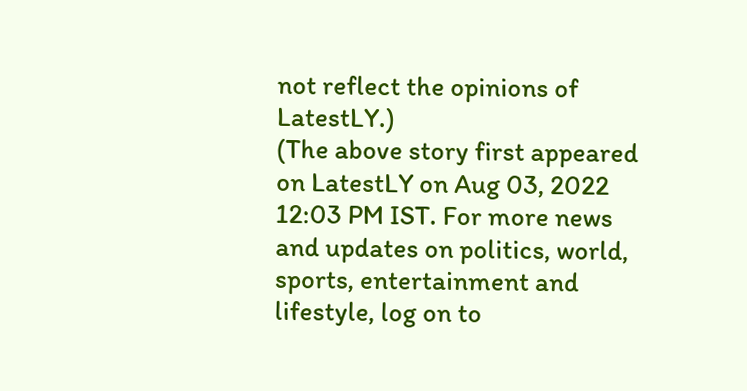not reflect the opinions of LatestLY.)
(The above story first appeared on LatestLY on Aug 03, 2022 12:03 PM IST. For more news and updates on politics, world, sports, entertainment and lifestyle, log on to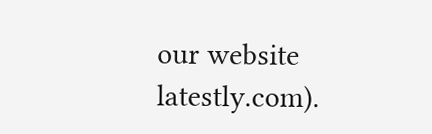our website latestly.com).